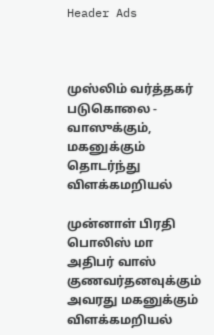Header Ads



முஸ்லிம் வர்த்தகர் படுகொலை - வாஸுக்கும், மகனுக்கும் தொடர்ந்து விளக்கமறியல்

முன்னாள் பிரதி பொலிஸ் மா அதிபர் வாஸ் குணவர்தனவுக்கும் அவரது மகனுக்கும் விளக்கமறியல்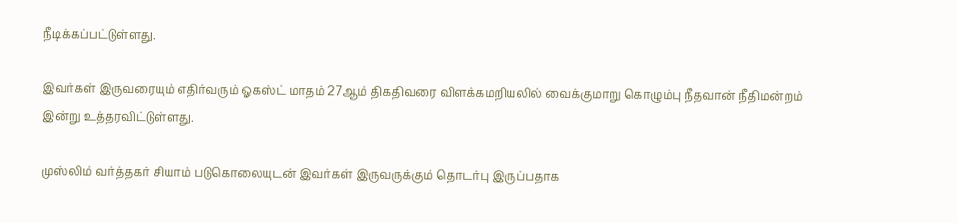நீடிக்கப்பட்டுள்ளது.

இவர்கள் இருவரையும் எதிர்வரும் ஓகஸ்ட் மாதம் 27ஆம் திகதிவரை விளக்கமறியலில் வைக்குமாறு கொழும்பு நீதவான் நீதிமன்றம் இன்று உத்தரவிட்டுள்ளது.

முஸ்லிம் வர்த்தகர் சியாம் படுகொலையுடன் இவர்கள் இருவருக்கும் தொடர்பு இருப்பதாக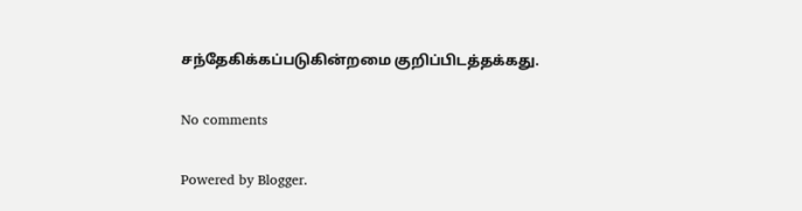சந்தேகிக்கப்படுகின்றமை குறிப்பிடத்தக்கது.

No comments

Powered by Blogger.